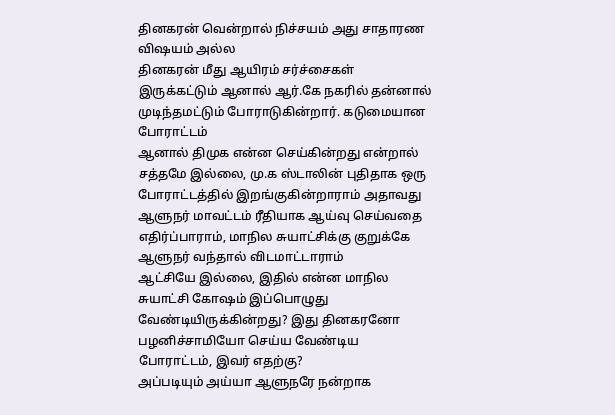தினகரன் வென்றால் நிச்சயம் அது சாதாரண விஷயம் அல்ல
தினகரன் மீது ஆயிரம் சர்ச்சைகள் இருக்கட்டும் ஆனால் ஆர்.கே நகரில் தன்னால் முடிந்தமட்டும் போராடுகின்றார். கடுமையான போராட்டம்
ஆனால் திமுக என்ன செய்கின்றது என்றால் சத்தமே இல்லை, மு.க ஸ்டாலின் புதிதாக ஒரு போராட்டத்தில் இறங்குகின்றாராம் அதாவது ஆளுநர் மாவட்டம் ரீதியாக ஆய்வு செய்வதை எதிர்ப்பாராம், மாநில சுயாட்சிக்கு குறுக்கே ஆளுநர் வந்தால் விடமாட்டாராம்
ஆட்சியே இல்லை, இதில் என்ன மாநில சுயாட்சி கோஷம் இப்பொழுது வேண்டியிருக்கின்றது? இது தினகரனோ பழனிச்சாமியோ செய்ய வேண்டிய போராட்டம், இவர் எதற்கு?
அப்படியும் அய்யா ஆளுநரே நன்றாக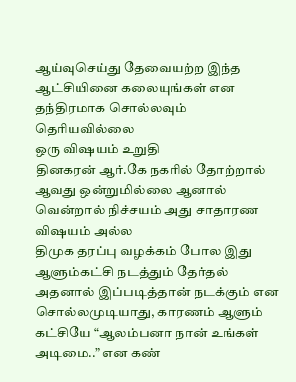ஆய்வுசெய்து தேவையற்ற இந்த ஆட்சியினை கலையுங்கள் என தந்திரமாக சொல்லவும் தெரியவில்லை
ஒரு விஷயம் உறுதி
தினகரன் ஆர்.கே நகரில் தோற்றால் ஆவது ஒன்றுமில்லை ஆனால் வென்றால் நிச்சயம் அது சாதாரண விஷயம் அல்ல
திமுக தரப்பு வழக்கம் போல இது ஆளும்கட்சி நடத்தும் தேர்தல் அதனால் இப்படித்தான் நடக்கும் என சொல்லமுடியாது, காரணம் ஆளும் கட்சியே “ஆலம்பனா நான் உங்கள் அடிமை..” என கண்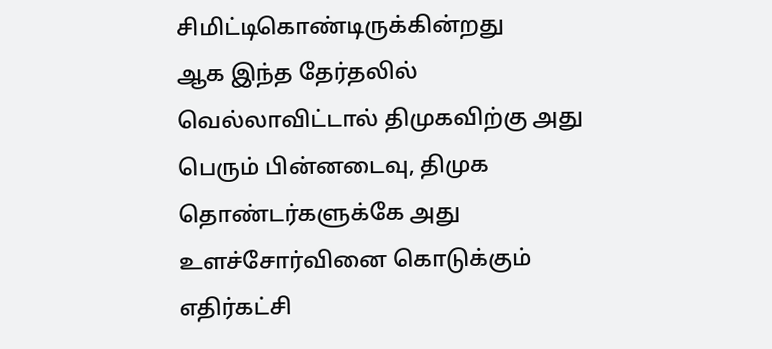சிமிட்டிகொண்டிருக்கின்றது
ஆக இந்த தேர்தலில் வெல்லாவிட்டால் திமுகவிற்கு அது பெரும் பின்னடைவு, திமுக தொண்டர்களுக்கே அது உளச்சோர்வினை கொடுக்கும்
எதிர்கட்சி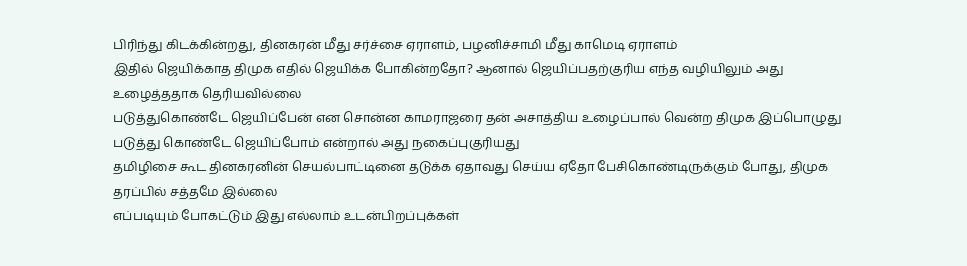பிரிந்து கிடக்கின்றது, தினகரன் மீது சர்ச்சை ஏராளம், பழனிச்சாமி மீது காமெடி ஏராளம்
இதில் ஜெயிக்காத திமுக எதில் ஜெயிக்க போகின்றதோ? ஆனால் ஜெயிப்பதற்குரிய எந்த வழியிலும் அது உழைத்ததாக தெரியவில்லை
படுத்துகொண்டே ஜெயிப்பேன் என சொன்ன காமராஜரை தன் அசாத்திய உழைப்பால் வென்ற திமுக இப்பொழுது படுத்து கொண்டே ஜெயிப்போம் என்றால் அது நகைப்புகுரியது
தமிழிசை கூட தினகரனின் செயல்பாட்டினை தடுக்க ஏதாவது செய்ய ஏதோ பேசிகொண்டிருக்கும் போது, திமுக தரப்பில் சத்தமே இல்லை
எப்படியும் போகட்டும் இது எல்லாம் உடன்பிறப்புக்கள்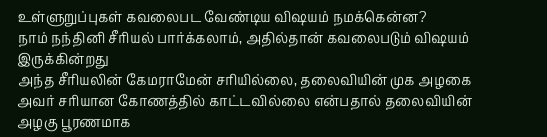உள்ளுறுப்புகள் கவலைபட வேண்டிய விஷயம் நமக்கென்ன?
நாம் நந்தினி சீரியல் பார்க்கலாம், அதில்தான் கவலைபடும் விஷயம் இருக்கின்றது
அந்த சீரியலின் கேமராமேன் சரியில்லை, தலைவியின் முக அழகை அவர் சரியான கோணத்தில் காட்டவில்லை என்பதால் தலைவியின் அழகு பூரணமாக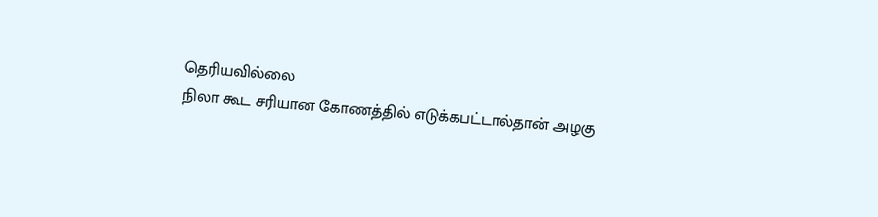தெரியவில்லை
நிலா கூட சரியான கோணத்தில் எடுக்கபட்டால்தான் அழகு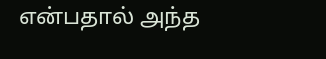என்பதால் அந்த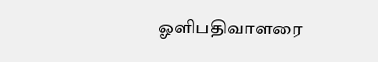ஓளிபதிவாளரை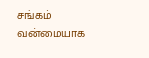சங்கம் வன்மையாக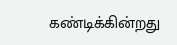கண்டிக்கின்றது